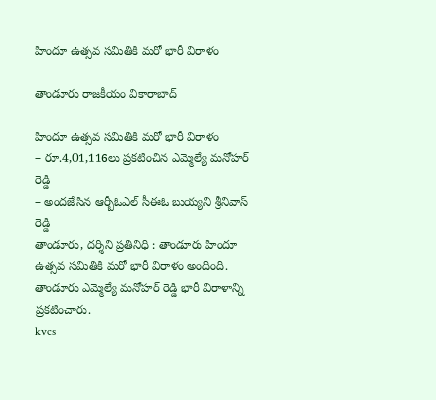హిందూ ఉత్సవ సమితికి మరో భారీ విరాళం

తాండూరు రాజకీయం వికారాబాద్

హిందూ ఉత్సవ సమితికి మరో భారీ విరాళం
– రూ.4,01,116లు ప్రకటించిన ఎమ్మెల్యే మనోహర్ రెడ్డి
– అందజేసిన ఆర్బీఓఎల్ సీఈఓ బుయ్యని శ్రీనివాస్ రెడ్డి
తాండూరు, దర్శిని ప్రతినిధి : తాండూరు హిందూ ఉత్సవ సమితికి మరో భారీ విరాళం అందింది. తాండూరు ఎమ్మెల్యే మనోహర్ రెడ్డి భారీ విరాళాన్ని ప్రకటించారు.
kvcs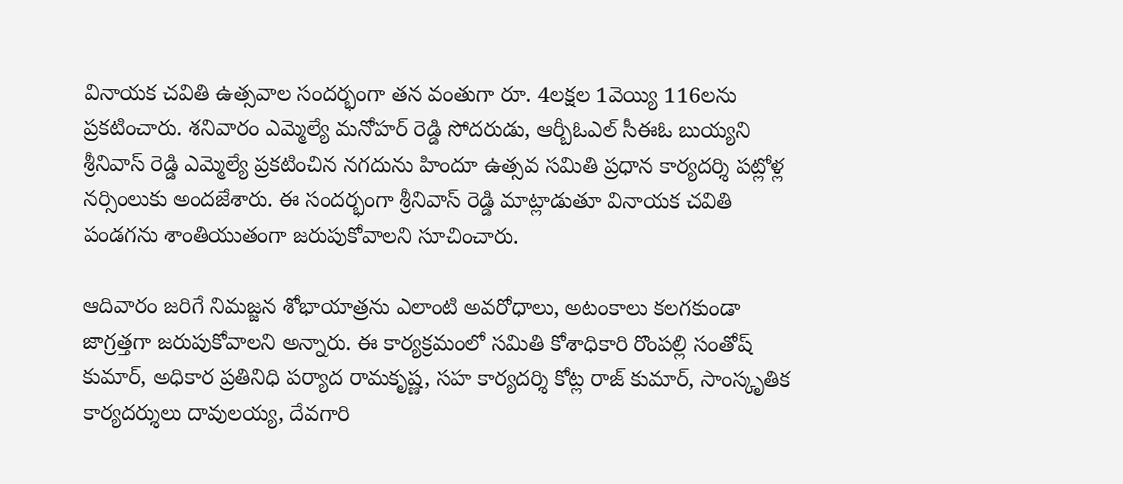వినాయక చవితి ఉత్సవాల సందర్భంగా తన వంతుగా రూ. 4లక్షల 1వెయ్యి 116లను ప్రకటించారు. శనివారం ఎమ్మెల్యే మనోహర్ రెడ్డి సోదరుడు, ఆర్బీఓఎల్ సీఈఓ బుయ్యని శ్రీనివాస్ రెడ్డి ఎమ్మెల్యే ప్రకటించిన నగదును హిందూ ఉత్సవ సమితి ప్రధాన కార్యదర్శి పట్లోళ్ల నర్సింలుకు అందజేశారు. ఈ సందర్భంగా శ్రీనివాస్ రెడ్డి మాట్లాడుతూ వినాయక చవితి పండగను శాంతియుతంగా జరుపుకోవాలని సూచించారు.

ఆదివారం జరిగే నిమజ్జన శోభాయాత్రను ఎలాంటి అవరోధాలు, అటంకాలు కలగకుండా జాగ్రత్తగా జరుపుకోవాలని అన్నారు. ఈ కార్యక్రమంలో సమితి కోశాధికారి రొంపల్లి సంతోష్ కుమార్, అధికార ప్రతినిధి పర్యాద రామకృష్ణ, సహ కార్యదర్శి కోట్ల రాజ్ కుమార్, సాంస్కృతిక కార్యదర్శులు దావులయ్య, దేవగారి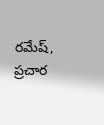రమేష్, ప్రచార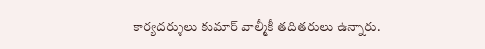కార్యదర్శులు కుమార్ వాల్మీకీ తదితరులు ఉన్నారు.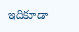ఇదికూడా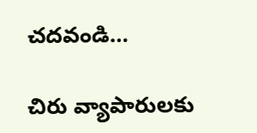చదవండి…

చిరు వ్యాపారులకు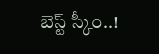బెస్ట్‌ స్కీం..!